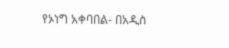የኦነግ አቀባበል- በአዲስ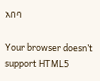አበባ

Your browser doesn’t support HTML5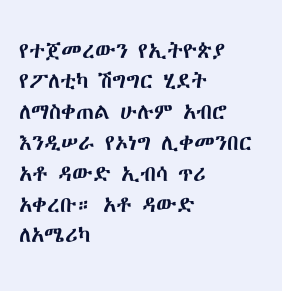የተጀመረውን የኢትዮጵያ የፖለቲካ ሽግግር ሂደት ለማስቀጠል ሁሉም አብሮ እንዲሠራ የኦነግ ሊቀመንበር አቶ ዳውድ ኢብሳ ጥሪ አቀረቡ። አቶ ዳውድ ለአሜሪካ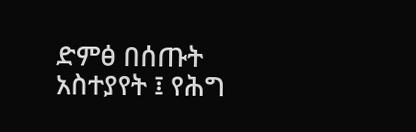ድምፅ በሰጡት አስተያየት ፤ የሕግ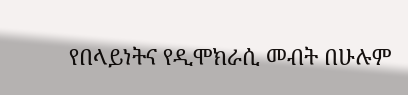የበላይነትና የዲሞክራሲ መብት በሁሉም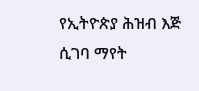የኢትዮጵያ ሕዝብ እጅ ሲገባ ማየት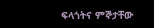ፍላጎትና ምኞታቸው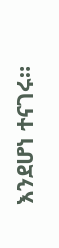እንደሆነ ተናገሩ።